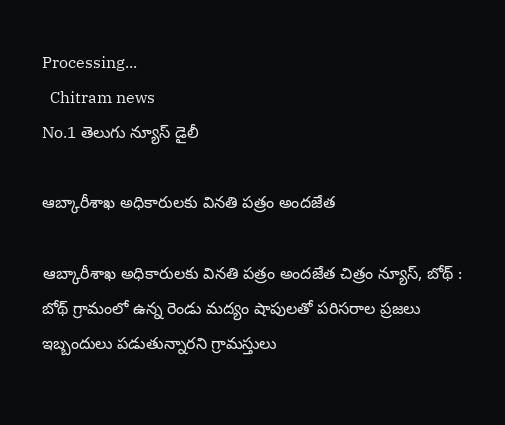Processing...
  Chitram news
No.1 తెలుగు న్యూస్ డైలీ

ఆబ్కారీశాఖ అధికారులకు వినతి పత్రం అందజేత

ఆబ్కారీశాఖ అధికారులకు వినతి పత్రం అందజేత చిత్రం న్యూస్, బోథ్ : బోథ్ గ్రామంలో ఉన్న రెండు మద్యం షాపులతో పరిసరాల ప్రజలు ఇబ్బందులు పడుతున్నారని గ్రామస్తులు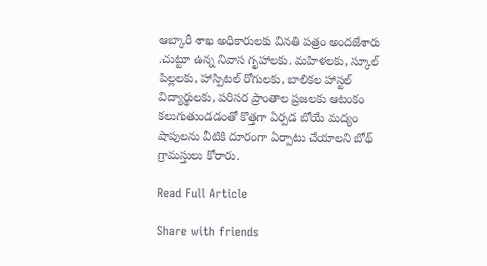ఆబ్కారీ శాఖ అధికారులకు వినతి పత్రం అందజేశారు .చుట్టూ ఉన్న నివాస గృహాలకు. మహిళలకు, స్కూల్ పిల్లలకు, హాస్పిటల్ రోగులకు, బాలికల హాస్టల్ విద్యార్థులకు, పరిసర ప్రాంతాల ప్రజలకు ఆటంకం కలుగుతుండడంతో కొత్తగా ఏర్పడ బోయే మద్యం షాపులను వీటికి దూరంగా ఏర్పాటు చేయాలని బోథ్ గ్రామస్తులు కోరారు.

Read Full Article

Share with friends